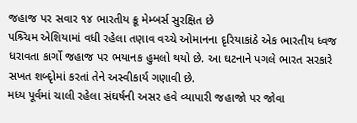જહાજ પર સવાર ૧૪ ભારતીય ક્રૂ મેમ્બર્સ સુરક્ષિત છે
પશ્ર્ચિમ એશિયામાં વધી રહેલા તણાવ વચ્ચે ઓમાનના દૃરિયાકાંઠે એક ભારતીય ધ્વજ ધરાવતા કાર્ગો જહાજ પર ભયાનક હુમલો થયો છે. આ ઘટનાને પગલે ભારત સરકારે સખત શબ્દૃોમાં કરતાં તેને અસ્વીકાર્ય ગણાવી છે.
મધ્ય પૂર્વમાં ચાલી રહેલા સંઘર્ષની અસર હવે વ્યાપારી જહાજો પર જોવા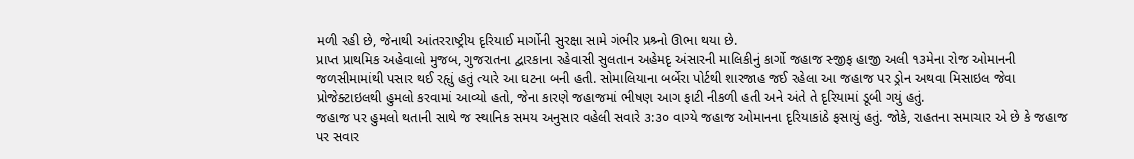મળી રહી છે, જેનાથી આંતરરાષ્ટ્રીય દૃરિયાઈ માર્ગોની સુરક્ષા સામે ગંભીર પ્રશ્ર્નો ઊભા થયા છે.
પ્રાપ્ત પ્રાથમિક અહેવાલો મુજબ, ગુજરાતના દ્વારકાના રહેવાસી સુલતાન અહેમદૃ અંસારની માલિકીનું કાર્ગો જહાજ સ્જીફ હાજી અલી ૧૩મેના રોજ ઓમાનની જળસીમામાંથી પસાર થઈ રહૃાું હતું ત્યારે આ ઘટના બની હતી. સોમાલિયાના બર્બેરા પોર્ટથી શારજાહ જઈ રહેલા આ જહાજ પર ડ્રોન અથવા મિસાઇલ જેવા પ્રોજેક્ટાઇલથી હુમલો કરવામાં આવ્યો હતો, જેના કારણે જહાજમાં ભીષણ આગ ફાટી નીકળી હતી અને અંતે તે દૃરિયામાં ડૂબી ગયું હતું.
જહાજ પર હુમલો થતાની સાથે જ સ્થાનિક સમય અનુસાર વહેલી સવારે ૩:૩૦ વાગ્યે જહાજ ઓમાનના દૃરિયાકાંઠે ફસાયું હતું. જોકે, રાહતના સમાચાર એ છે કે જહાજ પર સવાર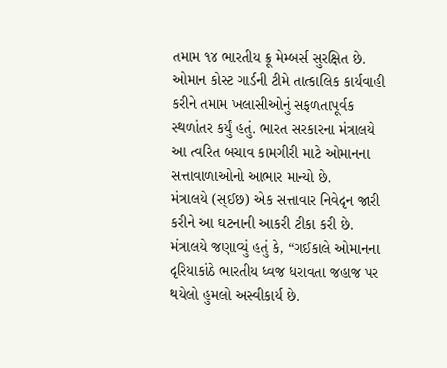તમામ ૧૪ ભારતીય ક્રૂ મેમ્બર્સ સુરક્ષિત છે. ઓમાન કોસ્ટ ગાર્ડની ટીમે તાત્કાલિક કાર્યવાહી કરીને તમામ ખલાસીઓનું સફળતાપૂર્વક સ્થળાંતર કર્યું હતું. ભારત સરકારના મંત્રાલયે આ ત્વરિત બચાવ કામગીરી માટે ઓમાનના સત્તાવાળાઓનો આભાર માન્યો છે.
મંત્રાલયે (સ્ઈછ) એક સત્તાવાર નિવેદૃન જારી કરીને આ ઘટનાની આકરી ટીકા કરી છે. મંત્રાલયે જણાવ્યું હતું કે, “ગઈકાલે ઓમાનના દૃરિયાકાંઠે ભારતીય ધ્વજ ધરાવતા જહાજ પર થયેલો હુમલો અસ્વીકાર્ય છે.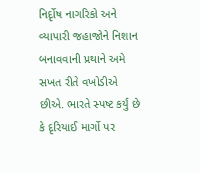નિર્દૃોષ નાગરિકો અને વ્યાપારી જહાજોને નિશાન બનાવવાની પ્રથાને અમે સખત રીતે વખોડીએ છીએ. ભારતે સ્પષ્ટ કર્યું છે કે દૃરિયાઈ માર્ગો પર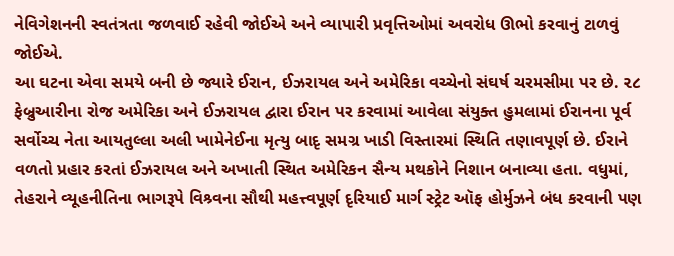નેવિગેશનની સ્વતંત્રતા જળવાઈ રહેવી જોઈએ અને વ્યાપારી પ્રવૃત્તિઓમાં અવરોધ ઊભો કરવાનું ટાળવું જોઈએ.
આ ઘટના એવા સમયે બની છે જ્યારે ઈરાન, ઈઝરાયલ અને અમેરિકા વચ્ચેનો સંઘર્ષ ચરમસીમા પર છે. ૨૮ ફેબ્રુઆરીના રોજ અમેરિકા અને ઈઝરાયલ દ્વારા ઈરાન પર કરવામાં આવેલા સંયુક્ત હુમલામાં ઈરાનના પૂર્વ સર્વોચ્ચ નેતા આયતુલ્લા અલી ખામેનેઈના મૃત્યુ બાદૃ સમગ્ર ખાડી વિસ્તારમાં સ્થિતિ તણાવપૂર્ણ છે. ઈરાને વળતો પ્રહાર કરતાં ઈઝરાયલ અને અખાતી સ્થિત અમેરિકન સૈન્ય મથકોને નિશાન બનાવ્યા હતા. વધુમાં, તેહરાને વ્યૂહનીતિના ભાગરૂપે વિશ્ર્વના સૌથી મહત્ત્વપૂર્ણ દૃરિયાઈ માર્ગ સ્ટ્રેટ ઑફ હોર્મુઝને બંધ કરવાની પણ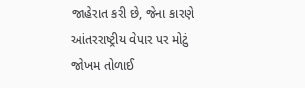જાહેરાત કરી છે, જેના કારણે આંતરરાષ્ટ્રીય વેપાર પર મોટું જોખમ તોળાઈ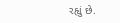રહૃાું છે.